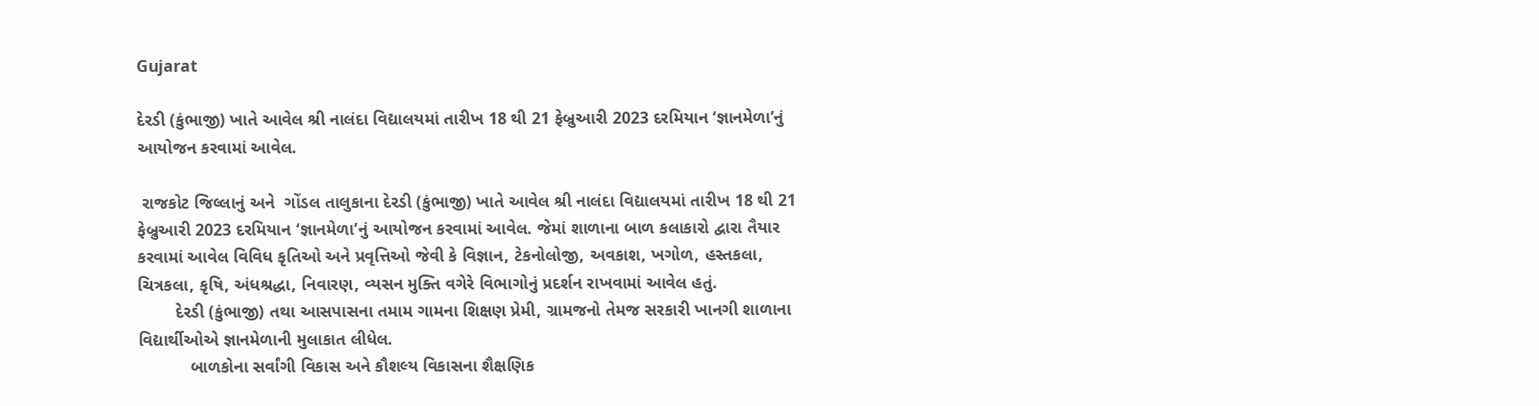Gujarat

દેરડી (કુંભાજી) ખાતે આવેલ શ્રી નાલંદા વિદ્યાલયમાં તારીખ 18 થી 21 ફેબ્રુઆરી 2023 દરમિયાન ‘જ્ઞાનમેળા’નું આયોજન કરવામાં આવેલ.

 રાજકોટ જિલ્લાનું અને  ગોંડલ તાલુકાના દેરડી (કુંભાજી) ખાતે આવેલ શ્રી નાલંદા વિદ્યાલયમાં તારીખ 18 થી 21 ફેબ્રુઆરી 2023 દરમિયાન ‘જ્ઞાનમેળા’નું આયોજન કરવામાં આવેલ. જેમાં શાળાના બાળ કલાકારો દ્વારા તૈયાર કરવામાં આવેલ વિવિધ કૃતિઓ અને પ્રવૃત્તિઓ જેવી કે વિજ્ઞાન, ટેકનોલોજી, અવકાશ, ખગોળ, હસ્તકલા, ચિત્રકલા, કૃષિ, અંધશ્રદ્ધા, નિવારણ, વ્યસન મુક્તિ વગેરે વિભાગોનું પ્રદર્શન રાખવામાં આવેલ હતું.
        દેરડી (કુંભાજી) તથા આસપાસના તમામ ગામના શિક્ષણ પ્રેમી, ગ્રામજનો તેમજ સરકારી ખાનગી શાળાના વિદ્યાર્થીઓએ જ્ઞાનમેળાની મુલાકાત લીધેલ.
           બાળકોના સર્વાંગી વિકાસ અને કૌશલ્ય વિકાસના શૈક્ષણિક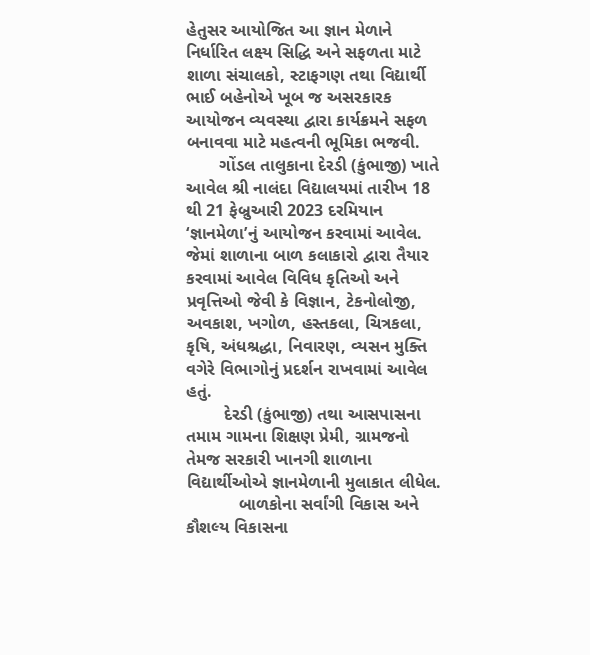હેતુસર આયોજિત આ જ્ઞાન મેળાને નિર્ધારિત લક્ષ્ય સિદ્ધિ અને સફળતા માટે શાળા સંચાલકો, સ્ટાફગણ તથા વિદ્યાર્થી ભાઈ બહેનોએ ખૂબ જ અસરકારક આયોજન વ્યવસ્થા દ્વારા કાર્યક્રમને સફળ બનાવવા માટે મહત્વની ભૂમિકા ભજવી.
       ગોંડલ તાલુકાના દેરડી (કુંભાજી) ખાતે આવેલ શ્રી નાલંદા વિદ્યાલયમાં તારીખ 18 થી 21 ફેબ્રુઆરી 2023 દરમિયાન ‘જ્ઞાનમેળા’નું આયોજન કરવામાં આવેલ. જેમાં શાળાના બાળ કલાકારો દ્વારા તૈયાર કરવામાં આવેલ વિવિધ કૃતિઓ અને પ્રવૃત્તિઓ જેવી કે વિજ્ઞાન, ટેકનોલોજી, અવકાશ, ખગોળ, હસ્તકલા, ચિત્રકલા, કૃષિ, અંધશ્રદ્ધા, નિવારણ, વ્યસન મુક્તિ વગેરે વિભાગોનું પ્રદર્શન રાખવામાં આવેલ હતું.
        દેરડી (કુંભાજી) તથા આસપાસના તમામ ગામના શિક્ષણ પ્રેમી, ગ્રામજનો તેમજ સરકારી ખાનગી શાળાના વિદ્યાર્થીઓએ જ્ઞાનમેળાની મુલાકાત લીધેલ.
           બાળકોના સર્વાંગી વિકાસ અને કૌશલ્ય વિકાસના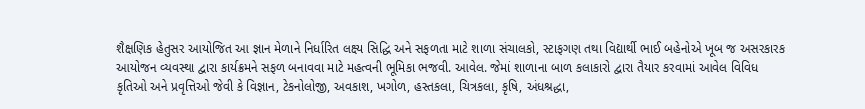શૈક્ષણિક હેતુસર આયોજિત આ જ્ઞાન મેળાને નિર્ધારિત લક્ષ્ય સિદ્ધિ અને સફળતા માટે શાળા સંચાલકો, સ્ટાફગણ તથા વિદ્યાર્થી ભાઈ બહેનોએ ખૂબ જ અસરકારક આયોજન વ્યવસ્થા દ્વારા કાર્યક્રમને સફળ બનાવવા માટે મહત્વની ભૂમિકા ભજવી. આવેલ. જેમાં શાળાના બાળ કલાકારો દ્વારા તૈયાર કરવામાં આવેલ વિવિધ કૃતિઓ અને પ્રવૃત્તિઓ જેવી કે વિજ્ઞાન, ટેકનોલોજી, અવકાશ, ખગોળ, હસ્તકલા, ચિત્રકલા, કૃષિ, અંધશ્રદ્ધા,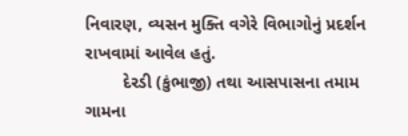નિવારણ, વ્યસન મુક્તિ વગેરે વિભાગોનું પ્રદર્શન રાખવામાં આવેલ હતું.
        દેરડી (કુંભાજી) તથા આસપાસના તમામ ગામના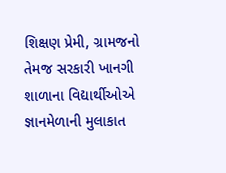શિક્ષણ પ્રેમી, ગ્રામજનો તેમજ સરકારી ખાનગી શાળાના વિદ્યાર્થીઓએ જ્ઞાનમેળાની મુલાકાત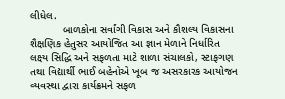લીધેલ.
           બાળકોના સર્વાંગી વિકાસ અને કૌશલ્ય વિકાસના શૈક્ષણિક હેતુસર આયોજિત આ જ્ઞાન મેળાને નિર્ધારિત લક્ષ્ય સિદ્ધિ અને સફળતા માટે શાળા સંચાલકો, સ્ટાફગણ તથા વિદ્યાર્થી ભાઈ બહેનોએ ખૂબ જ અસરકારક આયોજન વ્યવસ્થા દ્વારા કાર્યક્રમને સફળ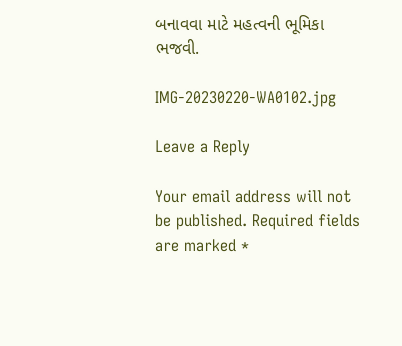બનાવવા માટે મહત્વની ભૂમિકા ભજવી.

IMG-20230220-WA0102.jpg

Leave a Reply

Your email address will not be published. Required fields are marked *